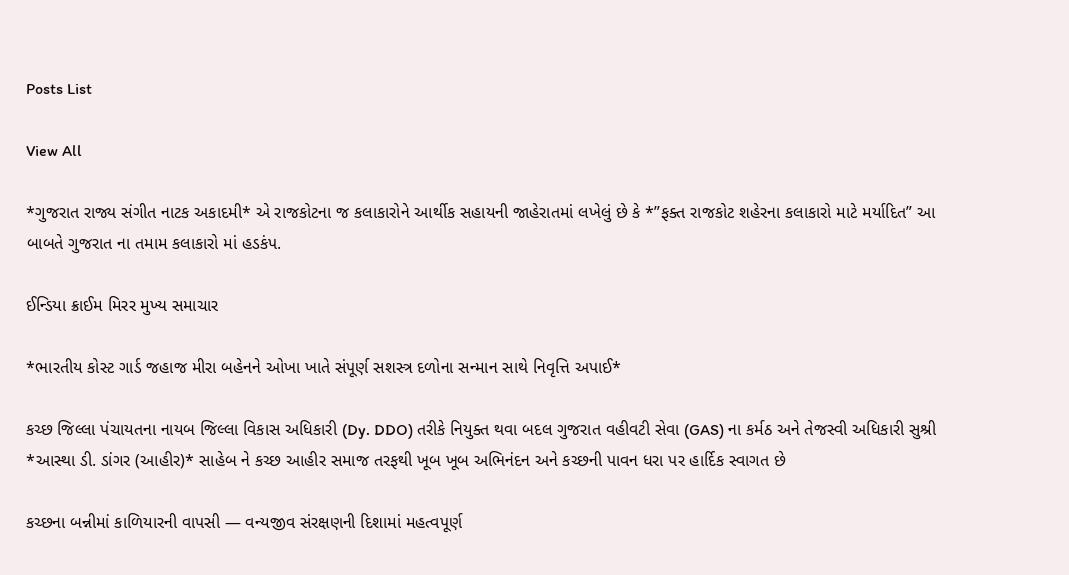Posts List

View All

*ગુજરાત રાજ્ય સંગીત નાટક અકાદમી* એ રાજકોટના જ કલાકારોને આર્થીક સહાયની જાહેરાતમાં લખેલું છે કે *”ફક્ત રાજકોટ શહેરના કલાકારો માટે મર્યાદિત” આ બાબતે ગુજરાત ના તમામ કલાકારો માં હડકંપ.

ઈન્ડિયા ક્રાઈમ મિરર મુખ્ય સમાચાર

*ભારતીય કોસ્ટ ગાર્ડ જહાજ મીરા બહેનને ઓખા ખાતે સંપૂર્ણ સશસ્ત્ર દળોના સન્માન સાથે નિવૃત્તિ અપાઈ*

કચ્છ જિલ્લા પંચાયતના નાયબ જિલ્લા વિકાસ અધિકારી (Dy. DDO) તરીકે નિયુક્ત થવા બદલ ગુજરાત વહીવટી સેવા (GAS) ના કર્મઠ અને તેજસ્વી અધિકારી સુશ્રી *આસ્થા ડી. ડાંગર (આહીર)* સાહેબ ને કચ્છ આહીર સમાજ તરફથી ખૂબ ખૂબ અભિનંદન અને કચ્છની પાવન ધરા પર હાર્દિક સ્વાગત છે

કચ્છના બન્નીમાં કાળિયારની વાપસી — વન્યજીવ સંરક્ષણની દિશામાં મહત્વપૂર્ણ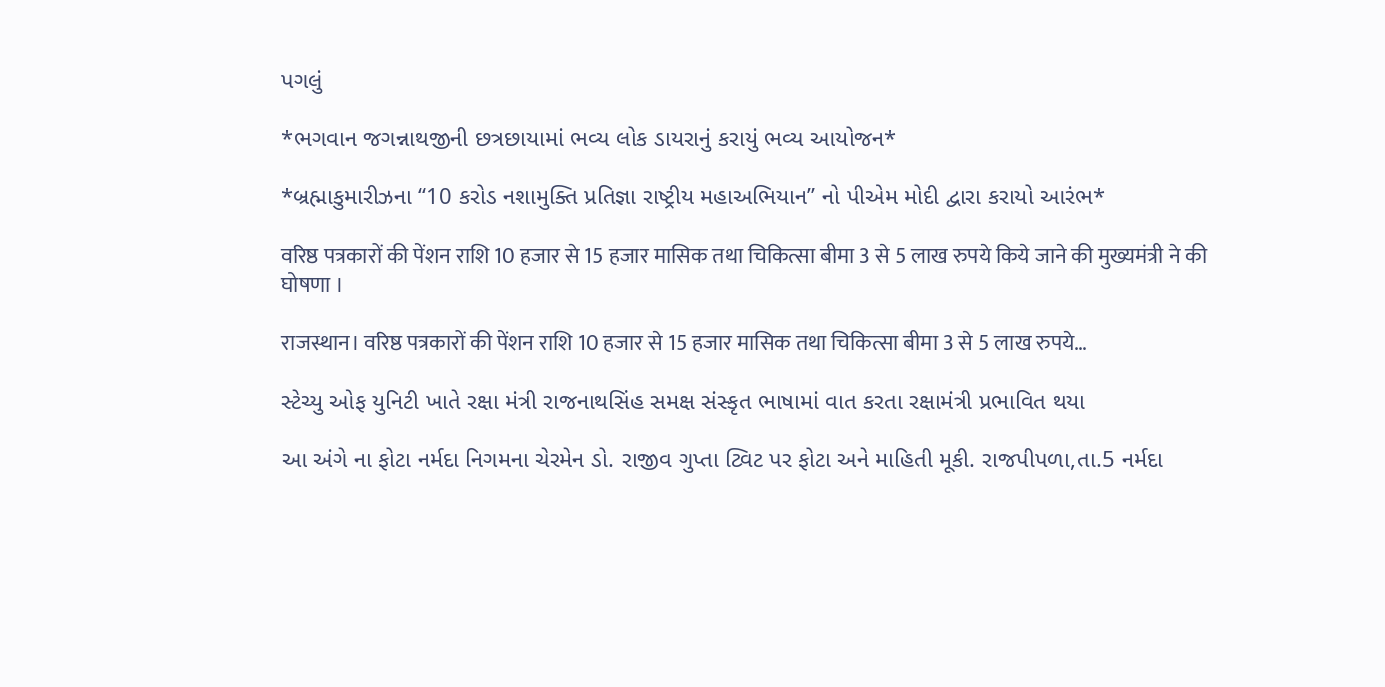પગલું

*ભગવાન જગન્નાથજીની છત્રછાયામાં ભવ્ય લોક ડાયરાનું કરાયું ભવ્ય આયોજન*

*બ્રહ્માકુમારીઝના “10 કરોડ નશામુક્તિ પ્રતિજ્ઞા રાષ્ટ્રીય મહાઅભિયાન” નો પીએમ મોદી દ્વારા કરાયો આરંભ*

वरिष्ठ पत्रकारों की पेंशन राशि 10 हजार से 15 हजार मासिक तथा चिकित्सा बीमा 3 से 5 लाख रुपये किये जाने की मुख्यमंत्री ने की घोषणा ।

राजस्थान। वरिष्ठ पत्रकारों की पेंशन राशि 10 हजार से 15 हजार मासिक तथा चिकित्सा बीमा 3 से 5 लाख रुपये…

સ્ટેચ્યુ ઓફ યુનિટી ખાતે રક્ષા મંત્રી રાજનાથસિંહ સમક્ષ સંસ્કૃત ભાષામાં વાત કરતા રક્ષામંત્રી પ્રભાવિત થયા

આ અંગે ના ફોટા નર્મદા નિગમના ચેરમેન ડો. રાજીવ ગુપ્તા ટ્વિટ પર ફોટા અને માહિતી મૂકી. રાજપીપળા,તા.5 નર્મદા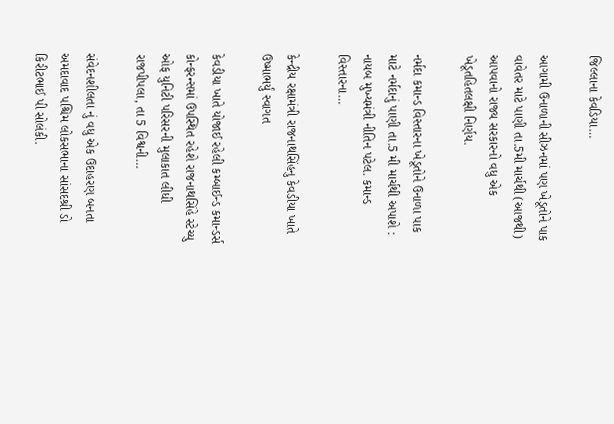જિલ્લાના કેવડિયા…

આગામી ઉનાળાની સીઝનમાં પણ ખેડૂતોને પાક વાવેતર માટે પાણી તા.5મી માર્ચથી (આજથી) આપવાનો રાજ્ય સરકારનો વધુ એક ખેડૂતહિતલક્ષી નિર્ણય.

નર્મદા કમાન્ડ વિસ્તારના ખેડૂતોને ઉનાળા પાક માટે નર્મદાનું પાણી તા.5 મી માર્ચથી અપાશે : નાયબ મુખ્યમંત્રી નીતિન પટેલ. કમાન્ડ વિસ્તારના…

કેન્દ્રીય રક્ષામંત્રી રાજનાથસિંહનુ કેવડીયા ખાતે ઉષ્માભર્યું સ્વાગત

કેવડીયા ખાતે યોજાઈ રહેલી કમ્બાઈન્ડ કમાન્ડર્સ કોન્ફરન્સમાં ઉપસ્થિત રહેશે રાજનાથસિંહે સ્ટેચ્યુ ઓફ યુનિટી પરિસરની મુલાકાત લીધી રાજપીપલા, તા 5 વિશ્વની…

સંવેદનશીલતા નું વધુ એક ઉદાહરણ બનતા અમદાવાદ પશ્ચિમ લોકસભાના સાંસદશ્રી ડો કિરીટભાઈ પી સોલંકી.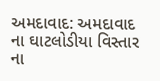અમદાવાદ: અમદાવાદ ના ઘાટલોડીયા વિસ્તાર ના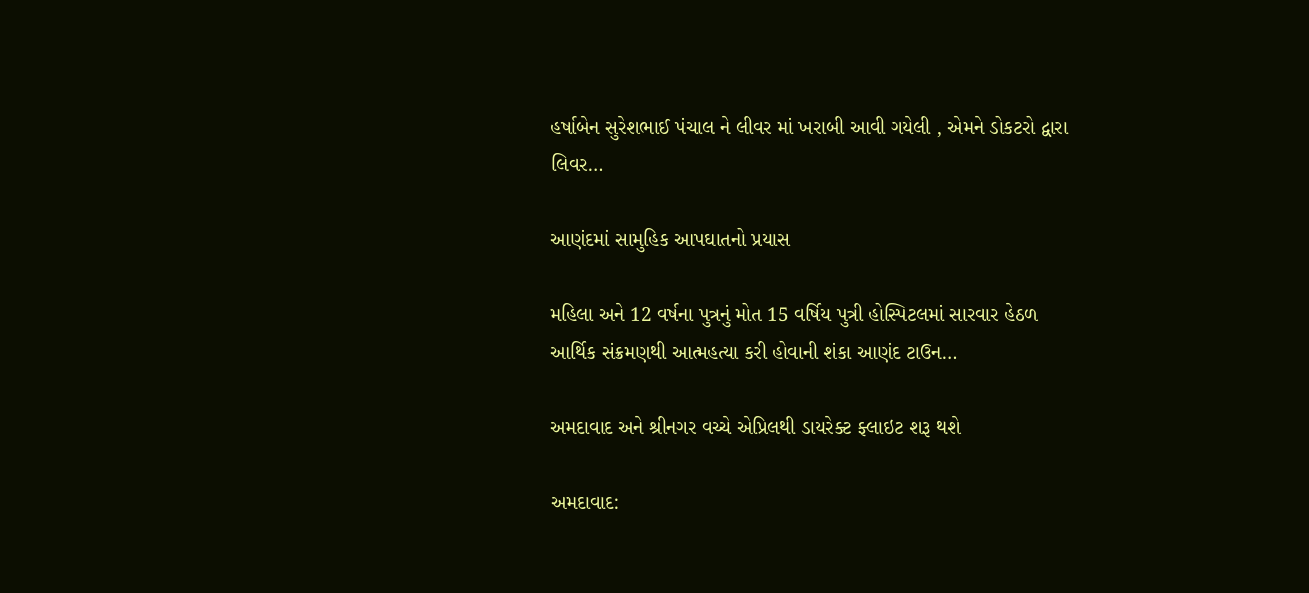હર્ષાબેન સુરેશભાઈ પંચાલ ને લીવર માં ખરાબી આવી ગયેલી , એમને ડોકટરો દ્વારા લિવર…

આણંદમાં સામુહિક આપઘાતનો પ્રયાસ

મહિલા અને 12 વર્ષના પુત્રનું મોત 15 વર્ષિય પુત્રી હોસ્પિટલમાં સારવાર હેઠળ આર્થિક સંક્રમણથી આત્મહત્યા કરી હોવાની શંકા આણંદ ટાઉન…

અમદાવાદ અને શ્રીનગર વચ્ચે એપ્રિલથી ડાયરેક્ટ ફ્લાઇટ શરૂ થશે

અમદાવાદ: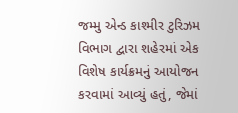જમ્મુ એન્ડ કાશ્મીર ટુરિઝમ વિભાગ દ્વારા શહેરમાં એક વિશેષ કાર્યક્રમનું આયોજન કરવામાં આવ્યું હતું, જેમાં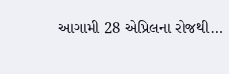આગામી 28 એપ્રિલના રોજથી…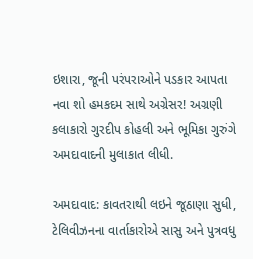ઇશારા, જૂની પરંપરાઓને પડકાર આપતા નવા શો હમકદમ સાથે અગ્રેસર! અગ્રણી કલાકારો ગુરદીપ કોહલી અને ભૂમિકા ગુરુંગે અમદાવાદની મુલાકાત લીધી.

અમદાવાદ: કાવતરાથી લઇને જૂઠાણા સુધી, ટેલિવીઝનના વાર્તાકારોએ સાસુ અને પુત્રવધુ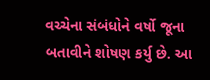વચ્ચેના સંબંધોને વર્ષો જૂના બતાવીને શોષણ કર્યુ છે. આ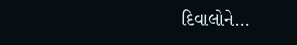દિવાલોને…